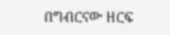በግብርናው ዘርፍ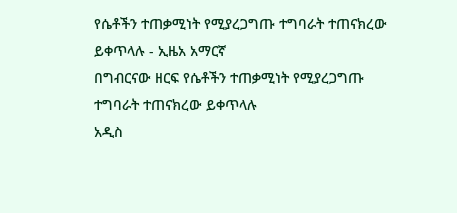የሴቶችን ተጠቃሚነት የሚያረጋግጡ ተግባራት ተጠናክረው ይቀጥላሉ - ኢዜአ አማርኛ
በግብርናው ዘርፍ የሴቶችን ተጠቃሚነት የሚያረጋግጡ ተግባራት ተጠናክረው ይቀጥላሉ
አዲስ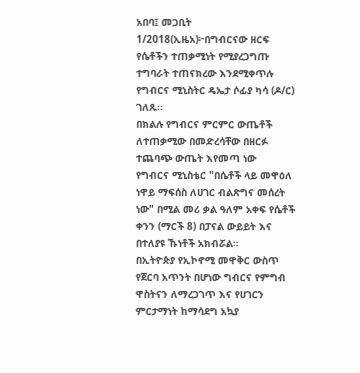አበባ፤ መጋቢት 1/2018(ኢዜአ)፦በግብርናው ዘርፍ የሴቶችን ተጠቃሚነት የሚያረጋግጡ ተግባራት ተጠናክረው እንደሚቀጥሉ የግብርና ሚኒስትር ዴኤታ ሶፊያ ካሳ (ዶ/ር) ገለጹ፡፡
በክልሉ የግብርና ምርምር ውጤቶች ለተጠቃሚው በመድረሳቸው በዘርፉ ተጨባጭ ውጤት እየመጣ ነው
የግብርና ሚኒስቴር "በሴቶች ላይ መዋዕለ ነዋይ ማፍሰስ ለሀገር ብልጽግና መሰረት ነው" በሚል መሪ ቃል ዓለም አቀፍ የሴቶች ቀንን (ማርች 8) በፓናል ውይይት እና በተለያዩ ኹነቶች አክብሯል።
በኢትዮጵያ የኢኮኖሚ መዋቅር ውስጥ የጀርባ አጥንት በሆነው ግብርና የምግብ ዋስትናን ለማረጋገጥ እና የሀገርን ምርታማነት ከማሳደግ አኳያ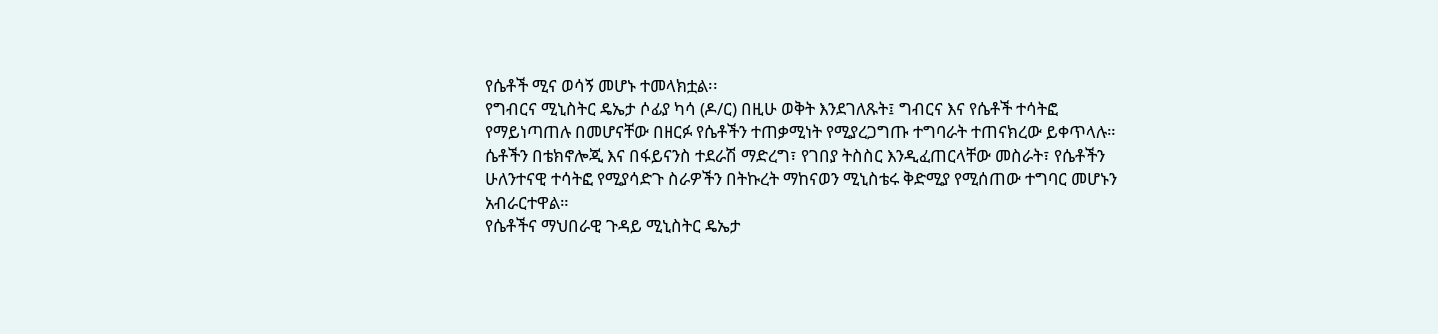የሴቶች ሚና ወሳኝ መሆኑ ተመላክቷል፡፡
የግብርና ሚኒስትር ዴኤታ ሶፊያ ካሳ (ዶ/ር) በዚሁ ወቅት እንደገለጹት፤ ግብርና እና የሴቶች ተሳትፎ የማይነጣጠሉ በመሆናቸው በዘርፉ የሴቶችን ተጠቃሚነት የሚያረጋግጡ ተግባራት ተጠናክረው ይቀጥላሉ።
ሴቶችን በቴክኖሎጂ እና በፋይናንስ ተደራሽ ማድረግ፣ የገበያ ትስስር እንዲፈጠርላቸው መስራት፣ የሴቶችን ሁለንተናዊ ተሳትፎ የሚያሳድጉ ስራዎችን በትኩረት ማከናወን ሚኒስቴሩ ቅድሚያ የሚሰጠው ተግባር መሆኑን አብራርተዋል።
የሴቶችና ማህበራዊ ጉዳይ ሚኒስትር ዴኤታ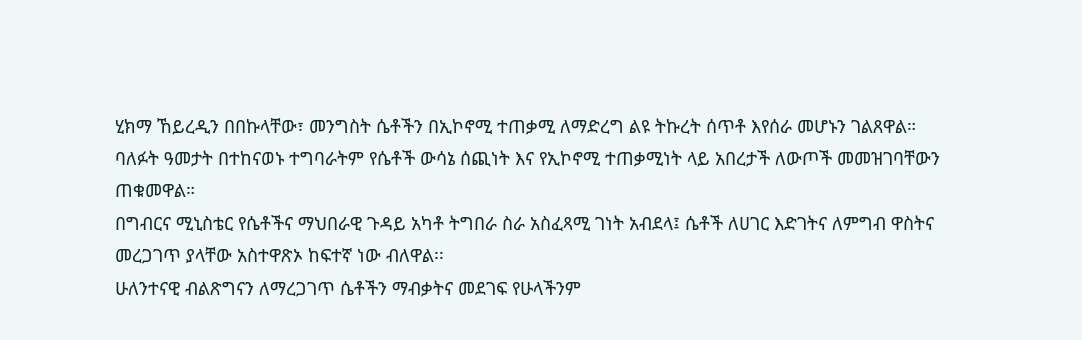ሂክማ ኸይረዲን በበኩላቸው፣ መንግስት ሴቶችን በኢኮኖሚ ተጠቃሚ ለማድረግ ልዩ ትኩረት ሰጥቶ እየሰራ መሆኑን ገልጸዋል።
ባለፉት ዓመታት በተከናወኑ ተግባራትም የሴቶች ውሳኔ ሰጪነት እና የኢኮኖሚ ተጠቃሚነት ላይ አበረታች ለውጦች መመዝገባቸውን ጠቁመዋል።
በግብርና ሚኒስቴር የሴቶችና ማህበራዊ ጉዳይ አካቶ ትግበራ ስራ አስፈጻሚ ገነት አብደላ፤ ሴቶች ለሀገር እድገትና ለምግብ ዋስትና መረጋገጥ ያላቸው አስተዋጽኦ ከፍተኛ ነው ብለዋል፡፡
ሁለንተናዊ ብልጽግናን ለማረጋገጥ ሴቶችን ማብቃትና መደገፍ የሁላችንም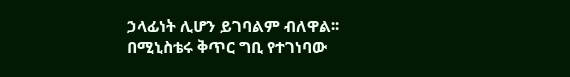ኃላፊነት ሊሆን ይገባልም ብለዋል፡፡
በሚኒስቴሩ ቅጥር ግቢ የተገነባው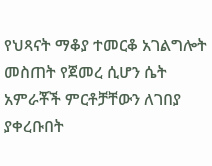የህጻናት ማቆያ ተመርቆ አገልግሎት መስጠት የጀመረ ሲሆን ሴት አምራቾች ምርቶቻቸውን ለገበያ ያቀረቡበት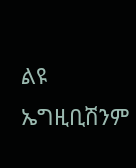ልዩ ኤግዚቢሽንም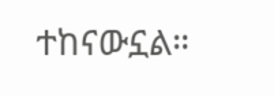ተከናውኗል።